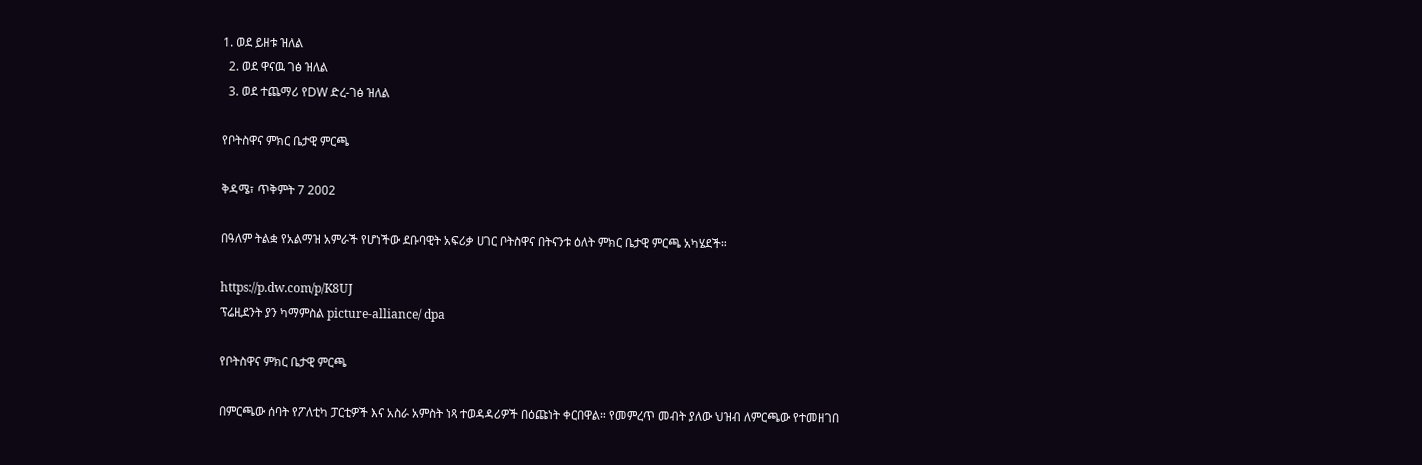1. ወደ ይዘቱ ዝለል
  2. ወደ ዋናዉ ገፅ ዝለል
  3. ወደ ተጨማሪ የDW ድረ-ገፅ ዝለል

የቦትስዋና ምክር ቤታዊ ምርጫ

ቅዳሜ፣ ጥቅምት 7 2002

በዓለም ትልቋ የአልማዝ አምራች የሆነችው ደቡባዊት አፍሪቃ ሀገር ቦትስዋና በትናንቱ ዕለት ምክር ቤታዊ ምርጫ አካሄደች።

https://p.dw.com/p/K8UJ
ፕሬዚደንት ያን ካማምስል picture-alliance/ dpa

የቦትስዋና ምክር ቤታዊ ምርጫ

በምርጫው ሰባት የፖለቲካ ፓርቲዎች እና አስራ አምስት ነጻ ተወዳዳሪዎች በዕጩነት ቀርበዋል። የመምረጥ መብት ያለው ህዝብ ለምርጫው የተመዘገበ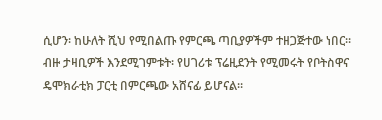ሲሆን፡ ከሁለት ሺህ የሚበልጡ የምርጫ ጣቢያዎችም ተዘጋጅተው ነበር። ብዙ ታዛቢዎች እንደሚገምቱት፡ የሀገሪቱ ፕሬዚደንት የሚመሩት የቦትስዋና ዴሞክራቲክ ፓርቲ በምርጫው አሸናፊ ይሆናል።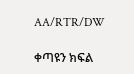AA/RTR/DW

ቀጣዩን ክፍል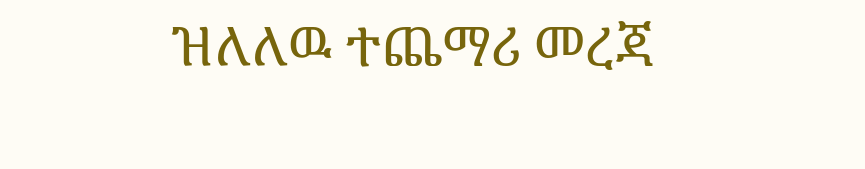ዝለለዉ ተጨማሪ መረጃ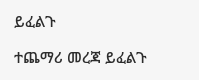ይፈልጉ

ተጨማሪ መረጃ ይፈልጉ